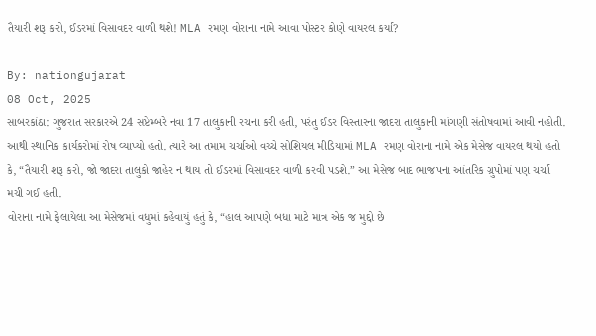તૈયારી શરૂ કરો, ઈડરમાં વિસાવદર વાળી થશે! MLA રમણ વોરાના નામે આવા પોસ્ટર કોણે વાયરલ કર્યા?

By: nationgujarat
08 Oct, 2025
સાબરકાંઠા: ગુજરાત સરકારએ 24 સપ્ટેમ્બરે નવા 17 તાલુકાની રચના કરી હતી, પરંતુ ઈડર વિસ્તારના જાદરા તાલુકાની માંગણી સંતોષવામાં આવી નહોતી. આથી સ્થાનિક કાર્યકરોમાં રોષ વ્યાપ્યો હતો. ત્યારે આ તમામ ચર્ચાઓ વચ્ચે સોશિયલ મીડિયામાં MLA રમણ વોરાના નામે એક મેસેજ વાયરલ થયો હતો કે, “તૈયારી શરૂ કરો, જો જાદરા તાલુકો જાહેર ન થાય તો ઈડરમાં વિસાવદર વાળી કરવી પડશે.” આ મેસેજ બાદ ભાજપના આંતરિક ગ્રુપોમાં પણ ચર્ચા મચી ગઈ હતી.
વોરાના નામે ફેલાયેલા આ મેસેજમાં વધુમાં કહેવાયું હતું કે, “હાલ આપણે બધા માટે માત્ર એક જ મુદ્દો છે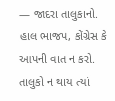— જાદરા તાલુકાનો. હાલ ભાજપ, કોંગ્રેસ કે આપની વાત ન કરો. તાલુકો ન થાય ત્યાં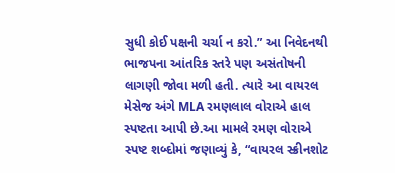સુધી કોઈ પક્ષની ચર્ચા ન કરો.” આ નિવેદનથી ભાજપના આંતરિક સ્તરે પણ અસંતોષની લાગણી જોવા મળી હતી. ત્યારે આ વાયરલ મેસેજ અંગે MLA રમણલાલ વોરાએ હાલ સ્પષ્ટતા આપી છે.આ મામલે રમણ વોરાએ સ્પષ્ટ શબ્દોમાં જણાવ્યું કે, “વાયરલ સ્ક્રીનશોટ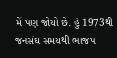મેં પણ જોયો છે. હું 1973થી જનસંઘ સમયથી ભાજપ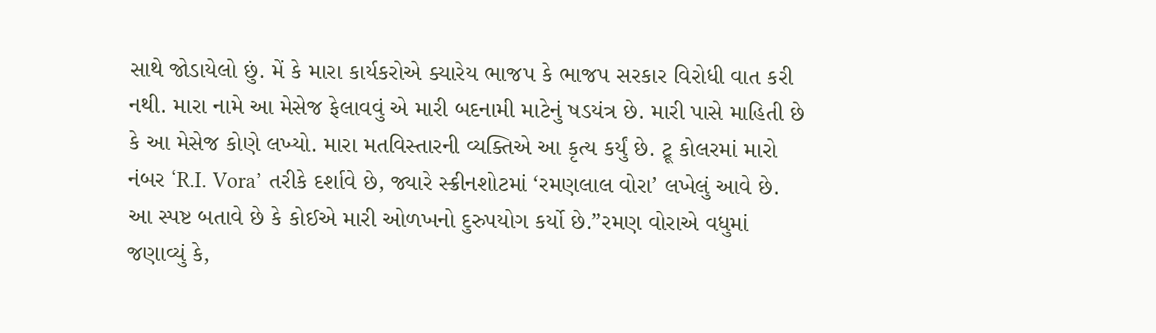સાથે જોડાયેલો છું. મેં કે મારા કાર્યકરોએ ક્યારેય ભાજપ કે ભાજપ સરકાર વિરોધી વાત કરી નથી. મારા નામે આ મેસેજ ફેલાવવું એ મારી બદનામી માટેનું ષડયંત્ર છે. મારી પાસે માહિતી છે કે આ મેસેજ કોણે લખ્યો. મારા મતવિસ્તારની વ્યક્તિએ આ કૃત્ય કર્યું છે. ટ્રૂ કોલરમાં મારો નંબર ‘R.I. Vora’ તરીકે દર્શાવે છે, જ્યારે સ્ક્રીનશોટમાં ‘રમણલાલ વોરા’ લખેલું આવે છે. આ સ્પષ્ટ બતાવે છે કે કોઈએ મારી ઓળખનો દુરુપયોગ કર્યો છે.”રમણ વોરાએ વધુમાં જણાવ્યું કે,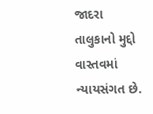જાદરા તાલુકાનો મુદ્દો વાસ્તવમાં ન્યાયસંગત છે.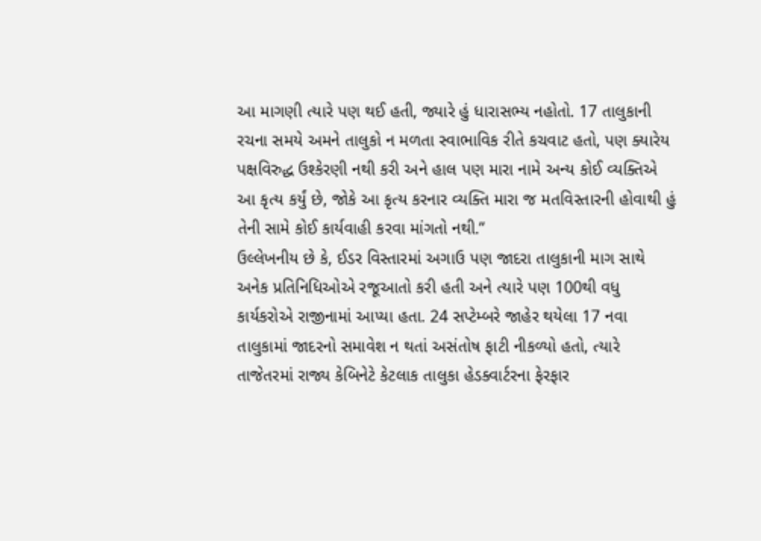આ માગણી ત્યારે પણ થઈ હતી, જ્યારે હું ધારાસભ્ય નહોતો. 17 તાલુકાની રચના સમયે અમને તાલુકો ન મળતા સ્વાભાવિક રીતે કચવાટ હતો, પણ ક્યારેય પક્ષવિરુદ્ધ ઉશ્કેરણી નથી કરી અને હાલ પણ મારા નામે અન્ય કોઈ વ્યક્તિએ આ કૃત્ય કર્યું છે, જોકે આ કૃત્ય કરનાર વ્યક્તિ મારા જ મતવિસ્તારની હોવાથી હું તેની સામે કોઈ કાર્યવાહી કરવા માંગતો નથી.”
ઉલ્લેખનીય છે કે, ઈડર વિસ્તારમાં અગાઉ પણ જાદરા તાલુકાની માગ સાથે અનેક પ્રતિનિધિઓએ રજૂઆતો કરી હતી અને ત્યારે પણ 100થી વધુ કાર્યકરોએ રાજીનામાં આપ્યા હતા. 24 સપ્ટેમ્બરે જાહેર થયેલા 17 નવા તાલુકામાં જાદરનો સમાવેશ ન થતાં અસંતોષ ફાટી નીકળ્યો હતો, ત્યારે તાજેતરમાં રાજ્ય કેબિનેટે કેટલાક તાલુકા હેડક્વાર્ટરના ફેરફાર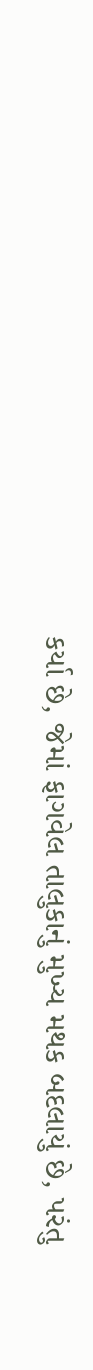કર્યા છે, જેમાં ફાગવેલ તાલુકાનું મુખ્ય મથક બદલાયું છે, પરંતુ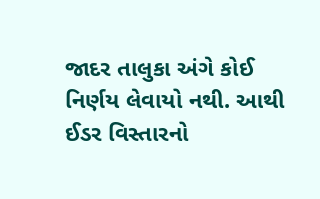જાદર તાલુકા અંગે કોઈ નિર્ણય લેવાયો નથી. આથી ઈડર વિસ્તારનો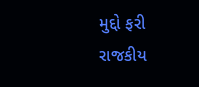મુદ્દો ફરી રાજકીય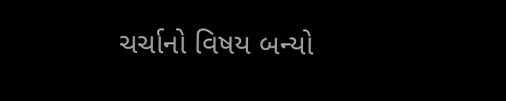ચર્ચાનો વિષય બન્યો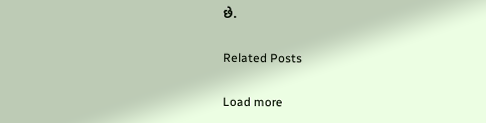છે.

Related Posts

Load more